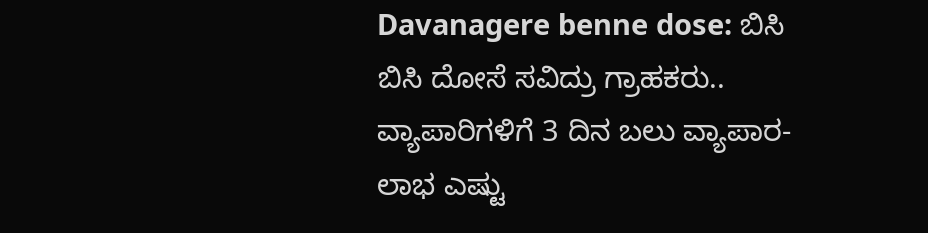Davanagere benne dose: ಬಿಸಿ ಬಿಸಿ ದೋಸೆ ಸವಿದ್ರು ಗ್ರಾಹಕರು.. ವ್ಯಾಪಾರಿಗಳಿಗೆ 3 ದಿನ ಬಲು ವ್ಯಾಪಾರ- ಲಾಭ ಎಷ್ಟು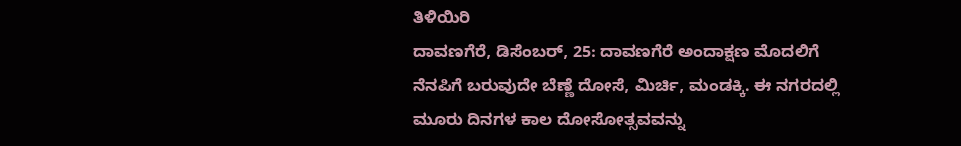ತಿಳಿಯಿರಿ
ದಾವಣಗೆರೆ, ಡಿಸೆಂಬರ್, 25: ದಾವಣಗೆರೆ ಅಂದಾಕ್ಷಣ ಮೊದಲಿಗೆ ನೆನಪಿಗೆ ಬರುವುದೇ ಬೆಣ್ಣೆ ದೋಸೆ, ಮಿರ್ಚಿ, ಮಂಡಕ್ಕಿ. ಈ ನಗರದಲ್ಲಿ ಮೂರು ದಿನಗಳ ಕಾಲ ದೋಸೋತ್ಸವವನ್ನು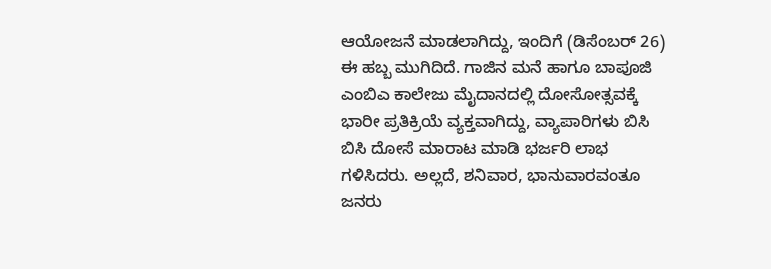ಆಯೋಜನೆ ಮಾಡಲಾಗಿದ್ದು, ಇಂದಿಗೆ (ಡಿಸೆಂಬರ್ 26) ಈ ಹಬ್ಬ ಮುಗಿದಿದೆ. ಗಾಜಿನ ಮನೆ ಹಾಗೂ ಬಾಪೂಜಿ ಎಂಬಿಎ ಕಾಲೇಜು ಮೈದಾನದಲ್ಲಿ ದೋಸೋತ್ಸವಕ್ಕೆ ಭಾರೀ ಪ್ರತಿಕ್ರಿಯೆ ವ್ಯಕ್ತವಾಗಿದ್ದು, ವ್ಯಾಪಾರಿಗಳು ಬಿಸಿ ಬಿಸಿ ದೋಸೆ ಮಾರಾಟ ಮಾಡಿ ಭರ್ಜರಿ ಲಾಭ ಗಳಿಸಿದರು. ಅಲ್ಲದೆ, ಶನಿವಾರ, ಭಾನುವಾರವಂತೂ ಜನರು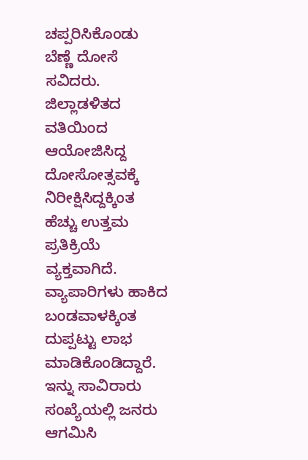ಚಪ್ಪರಿಸಿಕೊಂಡು ಬೆಣ್ಣೆ ದೋಸೆ ಸವಿದರು.
ಜಿಲ್ಲಾಡಳಿತದ ವತಿಯಿಂದ ಆಯೋಜಿಸಿದ್ದ ದೋಸೋತ್ಸವಕ್ಕೆ ನಿರೀಕ್ಷಿಸಿದ್ದಕ್ಕಿಂತ ಹೆಚ್ಚು ಉತ್ತಮ ಪ್ರತಿಕ್ರಿಯೆ ವ್ಯಕ್ತವಾಗಿದೆ. ವ್ಯಾಪಾರಿಗಳು ಹಾಕಿದ ಬಂಡವಾಳಕ್ಕಿಂತ ದುಪ್ಪಟ್ಟು ಲಾಭ ಮಾಡಿಕೊಂಡಿದ್ದಾರೆ. ಇನ್ನು ಸಾವಿರಾರು ಸಂಖ್ಯೆಯಲ್ಲಿ ಜನರು ಆಗಮಿಸಿ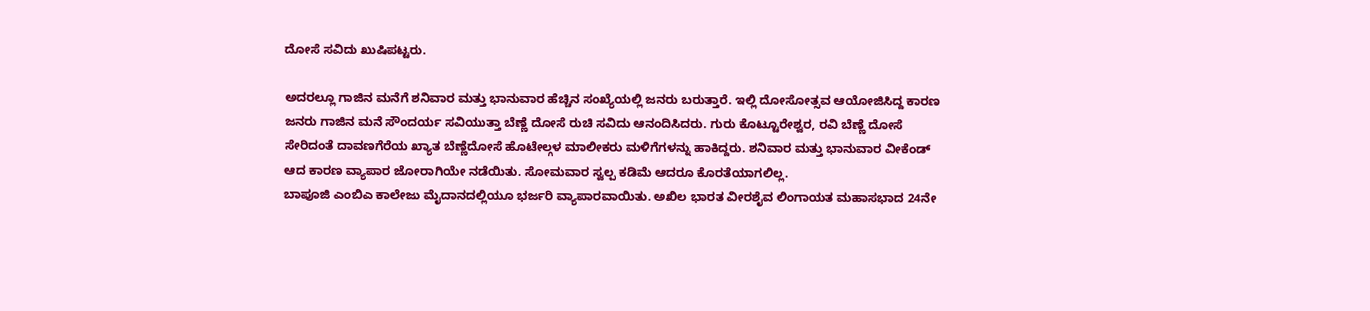ದೋಸೆ ಸವಿದು ಖುಷಿಪಟ್ಟರು.

ಅದರಲ್ಲೂ ಗಾಜಿನ ಮನೆಗೆ ಶನಿವಾರ ಮತ್ತು ಭಾನುವಾರ ಹೆಚ್ಚಿನ ಸಂಖ್ಯೆಯಲ್ಲಿ ಜನರು ಬರುತ್ತಾರೆ. ಇಲ್ಲಿ ದೋಸೋತ್ಸವ ಆಯೋಜಿಸಿದ್ದ ಕಾರಣ ಜನರು ಗಾಜಿನ ಮನೆ ಸೌಂದರ್ಯ ಸವಿಯುತ್ತಾ ಬೆಣ್ಣೆ ದೋಸೆ ರುಚಿ ಸವಿದು ಆನಂದಿಸಿದರು. ಗುರು ಕೊಟ್ಟೂರೇಶ್ವರ, ರವಿ ಬೆಣ್ಣೆ ದೋಸೆ ಸೇರಿದಂತೆ ದಾವಣಗೆರೆಯ ಖ್ಯಾತ ಬೆಣ್ಣೆದೋಸೆ ಹೊಟೇಲ್ಗಳ ಮಾಲೀಕರು ಮಳಿಗೆಗಳನ್ನು ಹಾಕಿದ್ದರು. ಶನಿವಾರ ಮತ್ತು ಭಾನುವಾರ ವೀಕೆಂಡ್ ಆದ ಕಾರಣ ವ್ಯಾಪಾರ ಜೋರಾಗಿಯೇ ನಡೆಯಿತು. ಸೋಮವಾರ ಸ್ವಲ್ಪ ಕಡಿಮೆ ಆದರೂ ಕೊರತೆಯಾಗಲಿಲ್ಲ.
ಬಾಪೂಜಿ ಎಂಬಿಎ ಕಾಲೇಜು ಮೈದಾನದಲ್ಲಿಯೂ ಭರ್ಜರಿ ವ್ಯಾಪಾರವಾಯಿತು. ಅಖಿಲ ಭಾರತ ವೀರಶೈವ ಲಿಂಗಾಯತ ಮಹಾಸಭಾದ 24ನೇ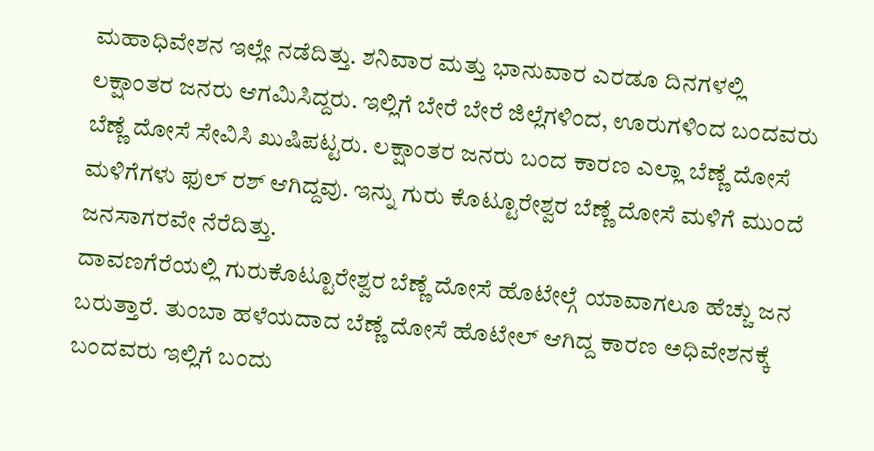ಮಹಾಧಿವೇಶನ ಇಲ್ಲೇ ನಡೆದಿತ್ತು. ಶನಿವಾರ ಮತ್ತು ಭಾನುವಾರ ಎರಡೂ ದಿನಗಳಲ್ಲಿ ಲಕ್ಷಾಂತರ ಜನರು ಆಗಮಿಸಿದ್ದರು. ಇಲ್ಲಿಗೆ ಬೇರೆ ಬೇರೆ ಜಿಲ್ಲೆಗಳಿಂದ, ಊರುಗಳಿಂದ ಬಂದವರು ಬೆಣ್ಣೆ ದೋಸೆ ಸೇವಿಸಿ ಖುಷಿಪಟ್ಟರು. ಲಕ್ಷಾಂತರ ಜನರು ಬಂದ ಕಾರಣ ಎಲ್ಲಾ ಬೆಣ್ಣೆ ದೋಸೆ ಮಳಿಗೆಗಳು ಫುಲ್ ರಶ್ ಆಗಿದ್ದವು. ಇನ್ನು ಗುರು ಕೊಟ್ಟೂರೇಶ್ವರ ಬೆಣ್ಣೆ ದೋಸೆ ಮಳಿಗೆ ಮುಂದೆ ಜನಸಾಗರವೇ ನೆರೆದಿತ್ತು.
ದಾವಣಗೆರೆಯಲ್ಲಿ ಗುರುಕೊಟ್ಟೂರೇಶ್ವರ ಬೆಣ್ಣೆ ದೋಸೆ ಹೊಟೇಲ್ಗೆ ಯಾವಾಗಲೂ ಹೆಚ್ಚು ಜನ ಬರುತ್ತಾರೆ. ತುಂಬಾ ಹಳೆಯದಾದ ಬೆಣ್ಣೆ ದೋಸೆ ಹೊಟೇಲ್ ಆಗಿದ್ದ ಕಾರಣ ಅಧಿವೇಶನಕ್ಕೆ ಬಂದವರು ಇಲ್ಲಿಗೆ ಬಂದು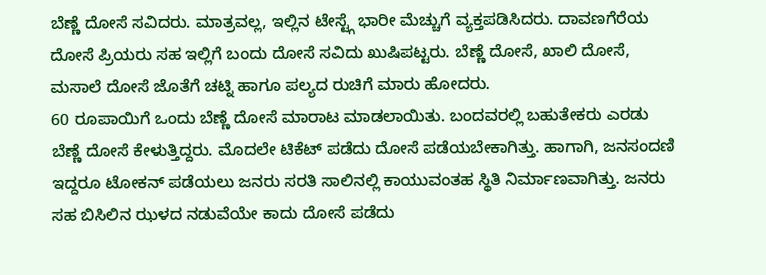ಬೆಣ್ಣೆ ದೋಸೆ ಸವಿದರು. ಮಾತ್ರವಲ್ಲ, ಇಲ್ಲಿನ ಟೇಸ್ಟ್ಗೆ ಭಾರೀ ಮೆಚ್ಚುಗೆ ವ್ಯಕ್ತಪಡಿಸಿದರು. ದಾವಣಗೆರೆಯ ದೋಸೆ ಪ್ರಿಯರು ಸಹ ಇಲ್ಲಿಗೆ ಬಂದು ದೋಸೆ ಸವಿದು ಖುಷಿಪಟ್ಟರು. ಬೆಣ್ಣೆ ದೋಸೆ, ಖಾಲಿ ದೋಸೆ, ಮಸಾಲೆ ದೋಸೆ ಜೊತೆಗೆ ಚಟ್ನಿ ಹಾಗೂ ಪಲ್ಯದ ರುಚಿಗೆ ಮಾರು ಹೋದರು.
60 ರೂಪಾಯಿಗೆ ಒಂದು ಬೆಣ್ಣೆ ದೋಸೆ ಮಾರಾಟ ಮಾಡಲಾಯಿತು. ಬಂದವರಲ್ಲಿ ಬಹುತೇಕರು ಎರಡು ಬೆಣ್ಣೆ ದೋಸೆ ಕೇಳುತ್ತಿದ್ದರು. ಮೊದಲೇ ಟಿಕೆಟ್ ಪಡೆದು ದೋಸೆ ಪಡೆಯಬೇಕಾಗಿತ್ತು. ಹಾಗಾಗಿ, ಜನಸಂದಣಿ ಇದ್ದರೂ ಟೋಕನ್ ಪಡೆಯಲು ಜನರು ಸರತಿ ಸಾಲಿನಲ್ಲಿ ಕಾಯುವಂತಹ ಸ್ಥಿತಿ ನಿರ್ಮಾಣವಾಗಿತ್ತು. ಜನರು ಸಹ ಬಿಸಿಲಿನ ಝಳದ ನಡುವೆಯೇ ಕಾದು ದೋಸೆ ಪಡೆದು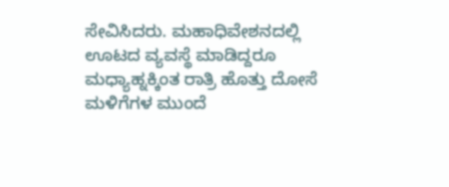ಸೇವಿಸಿದರು. ಮಹಾಧಿವೇಶನದಲ್ಲಿ ಊಟದ ವ್ಯವಸ್ಥೆ ಮಾಡಿದ್ದರೂ ಮಧ್ಯಾಹ್ನಕ್ಕಿಂತ ರಾತ್ರಿ ಹೊತ್ತು ದೋಸೆ ಮಳಿಗೆಗಳ ಮುಂದೆ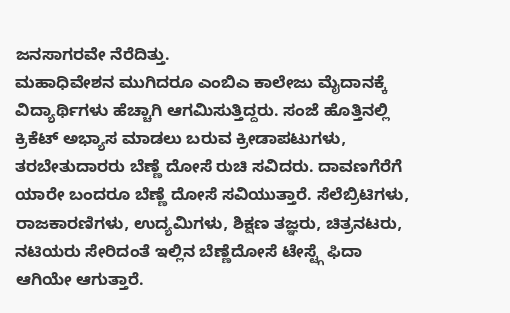ಜನಸಾಗರವೇ ನೆರೆದಿತ್ತು.
ಮಹಾಧಿವೇಶನ ಮುಗಿದರೂ ಎಂಬಿಎ ಕಾಲೇಜು ಮೈದಾನಕ್ಕೆ ವಿದ್ಯಾರ್ಥಿಗಳು ಹೆಚ್ಚಾಗಿ ಆಗಮಿಸುತ್ತಿದ್ದರು. ಸಂಜೆ ಹೊತ್ತಿನಲ್ಲಿ ಕ್ರಿಕೆಟ್ ಅಭ್ಯಾಸ ಮಾಡಲು ಬರುವ ಕ್ರೀಡಾಪಟುಗಳು, ತರಬೇತುದಾರರು ಬೆಣ್ಣೆ ದೋಸೆ ರುಚಿ ಸವಿದರು. ದಾವಣಗೆರೆಗೆ ಯಾರೇ ಬಂದರೂ ಬೆಣ್ಣೆ ದೋಸೆ ಸವಿಯುತ್ತಾರೆ. ಸೆಲೆಬ್ರಿಟಿಗಳು, ರಾಜಕಾರಣಿಗಳು, ಉದ್ಯಮಿಗಳು, ಶಿಕ್ಷಣ ತಜ್ಞರು, ಚಿತ್ರನಟರು, ನಟಿಯರು ಸೇರಿದಂತೆ ಇಲ್ಲಿನ ಬೆಣ್ಣೆದೋಸೆ ಟೇಸ್ಟ್ಗೆ ಫಿದಾ ಆಗಿಯೇ ಆಗುತ್ತಾರೆ.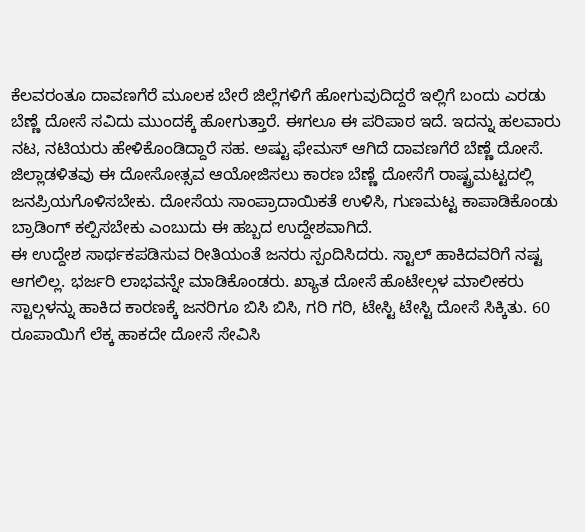ಕೆಲವರಂತೂ ದಾವಣಗೆರೆ ಮೂಲಕ ಬೇರೆ ಜಿಲ್ಲೆಗಳಿಗೆ ಹೋಗುವುದಿದ್ದರೆ ಇಲ್ಲಿಗೆ ಬಂದು ಎರಡು ಬೆಣ್ಣೆ ದೋಸೆ ಸವಿದು ಮುಂದಕ್ಕೆ ಹೋಗುತ್ತಾರೆ. ಈಗಲೂ ಈ ಪರಿಪಾಠ ಇದೆ. ಇದನ್ನು ಹಲವಾರು ನಟ, ನಟಿಯರು ಹೇಳಿಕೊಂಡಿದ್ದಾರೆ ಸಹ. ಅಷ್ಟು ಫೇಮಸ್ ಆಗಿದೆ ದಾವಣಗೆರೆ ಬೆಣ್ಣೆ ದೋಸೆ. ಜಿಲ್ಲಾಡಳಿತವು ಈ ದೋಸೋತ್ಸವ ಆಯೋಜಿಸಲು ಕಾರಣ ಬೆಣ್ಣೆ ದೋಸೆಗೆ ರಾಷ್ಟ್ರಮಟ್ಟದಲ್ಲಿ ಜನಪ್ರಿಯಗೊಳಿಸಬೇಕು. ದೋಸೆಯ ಸಾಂಪ್ರಾದಾಯಿಕತೆ ಉಳಿಸಿ, ಗುಣಮಟ್ಟ ಕಾಪಾಡಿಕೊಂಡು ಬ್ರಾಡಿಂಗ್ ಕಲ್ಪಿಸಬೇಕು ಎಂಬುದು ಈ ಹಬ್ಬದ ಉದ್ದೇಶವಾಗಿದೆ.
ಈ ಉದ್ದೇಶ ಸಾರ್ಥಕಪಡಿಸುವ ರೀತಿಯಂತೆ ಜನರು ಸ್ಪಂದಿಸಿದರು. ಸ್ಟಾಲ್ ಹಾಕಿದವರಿಗೆ ನಷ್ಟ ಆಗಲಿಲ್ಲ. ಭರ್ಜರಿ ಲಾಭವನ್ನೇ ಮಾಡಿಕೊಂಡರು. ಖ್ಯಾತ ದೋಸೆ ಹೊಟೇಲ್ಗಳ ಮಾಲೀಕರು ಸ್ಟಾಲ್ಗಳನ್ನು ಹಾಕಿದ ಕಾರಣಕ್ಕೆ ಜನರಿಗೂ ಬಿಸಿ ಬಿಸಿ, ಗರಿ ಗರಿ, ಟೇಸ್ಟಿ ಟೇಸ್ಟಿ ದೋಸೆ ಸಿಕ್ಕಿತು. 60 ರೂಪಾಯಿಗೆ ಲೆಕ್ಕ ಹಾಕದೇ ದೋಸೆ ಸೇವಿಸಿ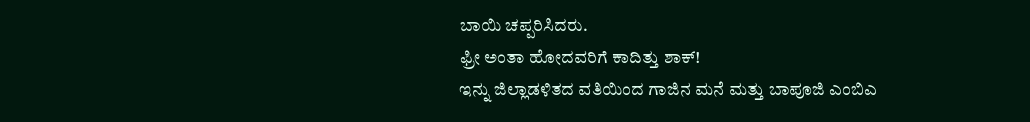ಬಾಯಿ ಚಪ್ಪರಿಸಿದರು.
ಫ್ರೀ ಅಂತಾ ಹೋದವರಿಗೆ ಕಾದಿತ್ತು ಶಾಕ್!
ಇನ್ನು ಜಿಲ್ಲಾಡಳಿತದ ವತಿಯಿಂದ ಗಾಜಿನ ಮನೆ ಮತ್ತು ಬಾಪೂಜಿ ಎಂಬಿಎ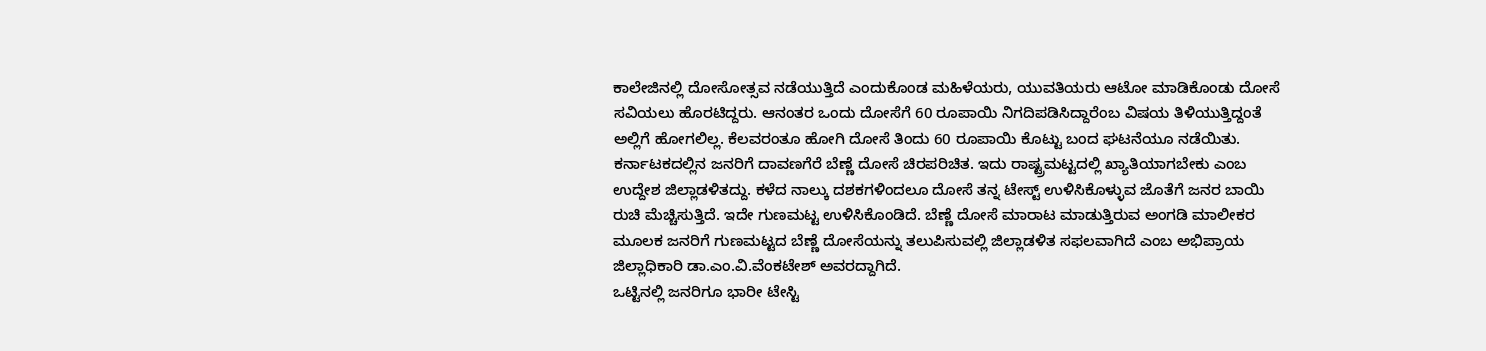ಕಾಲೇಜಿನಲ್ಲಿ ದೋಸೋತ್ಸವ ನಡೆಯುತ್ತಿದೆ ಎಂದುಕೊಂಡ ಮಹಿಳೆಯರು, ಯುವತಿಯರು ಆಟೋ ಮಾಡಿಕೊಂಡು ದೋಸೆ ಸವಿಯಲು ಹೊರಟಿದ್ದರು. ಆನಂತರ ಒಂದು ದೋಸೆಗೆ 60 ರೂಪಾಯಿ ನಿಗದಿಪಡಿಸಿದ್ದಾರೆಂಬ ವಿಷಯ ತಿಳಿಯುತ್ತಿದ್ದಂತೆ ಅಲ್ಲಿಗೆ ಹೋಗಲಿಲ್ಲ. ಕೆಲವರಂತೂ ಹೋಗಿ ದೋಸೆ ತಿಂದು 60 ರೂಪಾಯಿ ಕೊಟ್ಟು ಬಂದ ಘಟನೆಯೂ ನಡೆಯಿತು.
ಕರ್ನಾಟಕದಲ್ಲಿನ ಜನರಿಗೆ ದಾವಣಗೆರೆ ಬೆಣ್ಣೆ ದೋಸೆ ಚಿರಪರಿಚಿತ. ಇದು ರಾಷ್ಟ್ರಮಟ್ಟದಲ್ಲಿ ಖ್ಯಾತಿಯಾಗಬೇಕು ಎಂಬ ಉದ್ದೇಶ ಜಿಲ್ಲಾಡಳಿತದ್ದು. ಕಳೆದ ನಾಲ್ಕು ದಶಕಗಳಿಂದಲೂ ದೋಸೆ ತನ್ನ ಟೇಸ್ಟ್ ಉಳಿಸಿಕೊಳ್ಳುವ ಜೊತೆಗೆ ಜನರ ಬಾಯಿ ರುಚಿ ಮೆಚ್ಚಿಸುತ್ತಿದೆ. ಇದೇ ಗುಣಮಟ್ಟ ಉಳಿಸಿಕೊಂಡಿದೆ. ಬೆಣ್ಣೆ ದೋಸೆ ಮಾರಾಟ ಮಾಡುತ್ತಿರುವ ಅಂಗಡಿ ಮಾಲೀಕರ ಮೂಲಕ ಜನರಿಗೆ ಗುಣಮಟ್ಟದ ಬೆಣ್ಣೆ ದೋಸೆಯನ್ನು ತಲುಪಿಸುವಲ್ಲಿ ಜಿಲ್ಲಾಡಳಿತ ಸಫಲವಾಗಿದೆ ಎಂಬ ಅಭಿಪ್ರಾಯ ಜಿಲ್ಲಾಧಿಕಾರಿ ಡಾ.ಎಂ.ವಿ.ವೆಂಕಟೇಶ್ ಅವರದ್ದಾಗಿದೆ.
ಒಟ್ಟಿನಲ್ಲಿ ಜನರಿಗೂ ಭಾರೀ ಟೇಸ್ಟಿ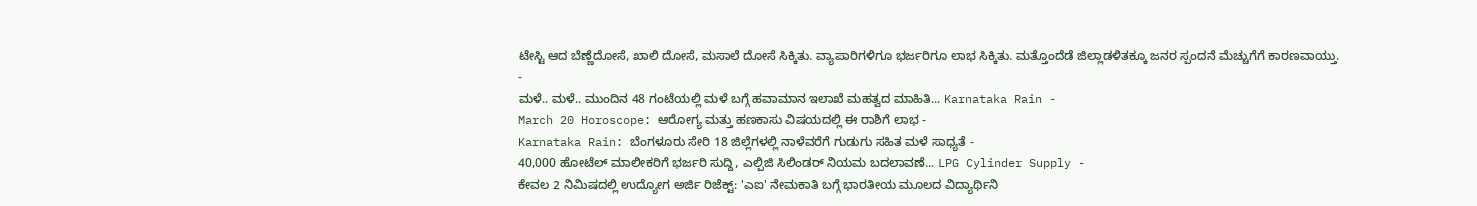ಟೇಸ್ಟಿ ಆದ ಬೆಣ್ಣೆದೋಸೆ, ಖಾಲಿ ದೋಸೆ, ಮಸಾಲೆ ದೋಸೆ ಸಿಕ್ಕಿತು. ವ್ಯಾಪಾರಿಗಳಿಗೂ ಭರ್ಜರಿಗೂ ಲಾಭ ಸಿಕ್ಕಿತು. ಮತ್ತೊಂದೆಡೆ ಜಿಲ್ಲಾಡಳಿತಕ್ಕೂ ಜನರ ಸ್ಪಂದನೆ ಮೆಚ್ಚುಗೆಗೆ ಕಾರಣವಾಯ್ತು.
-
ಮಳೆ.. ಮಳೆ.. ಮುಂದಿನ 48 ಗಂಟೆಯಲ್ಲಿ ಮಳೆ ಬಗ್ಗೆ ಹವಾಮಾನ ಇಲಾಖೆ ಮಹತ್ವದ ಮಾಹಿತಿ... Karnataka Rain -
March 20 Horoscope: ಆರೋಗ್ಯ ಮತ್ತು ಹಣಕಾಸು ವಿಷಯದಲ್ಲಿ ಈ ರಾಶಿಗೆ ಲಾಭ -
Karnataka Rain: ಬೆಂಗಳೂರು ಸೇರಿ 18 ಜಿಲ್ಲೆಗಳಲ್ಲಿ ನಾಳೆವರೆಗೆ ಗುಡುಗು ಸಹಿತ ಮಳೆ ಸಾಧ್ಯತೆ -
40,000 ಹೋಟೆಲ್ ಮಾಲೀಕರಿಗೆ ಭರ್ಜರಿ ಸುದ್ದಿ, ಎಲ್ಪಿಜಿ ಸಿಲಿಂಡರ್ ನಿಯಮ ಬದಲಾವಣೆ... LPG Cylinder Supply -
ಕೇವಲ 2 ನಿಮಿಷದಲ್ಲಿ ಉದ್ಯೋಗ ಅರ್ಜಿ ರಿಜೆಕ್ಟ್: 'ಎಐ' ನೇಮಕಾತಿ ಬಗ್ಗೆ ಭಾರತೀಯ ಮೂಲದ ವಿದ್ಯಾರ್ಥಿನಿ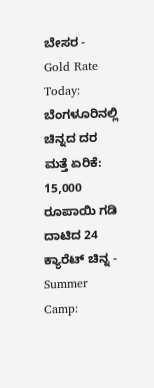ಬೇಸರ -
Gold Rate Today: ಬೆಂಗಳೂರಿನಲ್ಲಿ ಚಿನ್ನದ ದರ ಮತ್ತೆ ಏರಿಕೆ: 15,000 ರೂಪಾಯಿ ಗಡಿ ದಾಟಿದ 24 ಕ್ಯಾರೆಟ್ ಚಿನ್ನ -
Summer Camp: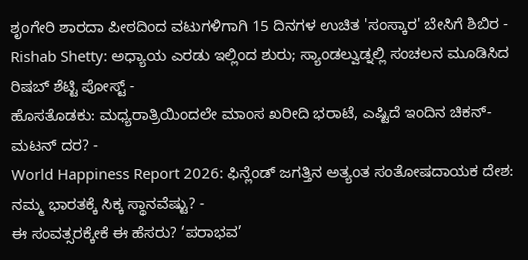ಶೃಂಗೇರಿ ಶಾರದಾ ಪೀಠದಿಂದ ವಟುಗಳಿಗಾಗಿ 15 ದಿನಗಳ ಉಚಿತ 'ಸಂಸ್ಕಾರ' ಬೇಸಿಗೆ ಶಿಬಿರ -
Rishab Shetty: ಅಧ್ಯಾಯ ಎರಡು ಇಲ್ಲಿಂದ ಶುರು; ಸ್ಯಾಂಡಲ್ವುಡ್ನಲ್ಲಿ ಸಂಚಲನ ಮೂಡಿಸಿದ ರಿಷಬ್ ಶೆಟ್ಟಿ ಪೋಸ್ಟ್ -
ಹೊಸತೊಡಕು: ಮಧ್ಯರಾತ್ರಿಯಿಂದಲೇ ಮಾಂಸ ಖರೀದಿ ಭರಾಟೆ, ಎಷ್ಟಿದೆ ಇಂದಿನ ಚಿಕನ್-ಮಟನ್ ದರ? -
World Happiness Report 2026: ಫಿನ್ಲೆಂಡ್ ಜಗತ್ತಿನ ಅತ್ಯಂತ ಸಂತೋಷದಾಯಕ ದೇಶ: ನಮ್ಮ ಭಾರತಕ್ಕೆ ಸಿಕ್ಕ ಸ್ಥಾನವೆಷ್ಟು? -
ಈ ಸಂವತ್ಸರಕ್ಕೇಕೆ ಈ ಹೆಸರು? ‘ಪರಾಭವ’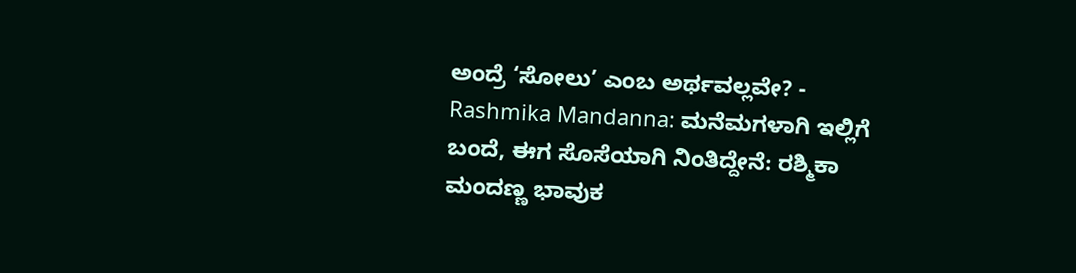ಅಂದ್ರೆ ‘ಸೋಲು’ ಎಂಬ ಅರ್ಥವಲ್ಲವೇ? -
Rashmika Mandanna: ಮನೆಮಗಳಾಗಿ ಇಲ್ಲಿಗೆ ಬಂದೆ, ಈಗ ಸೊಸೆಯಾಗಿ ನಿಂತಿದ್ದೇನೆ: ರಶ್ಮಿಕಾ ಮಂದಣ್ಣ ಭಾವುಕ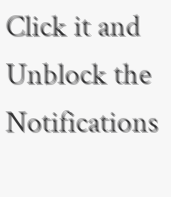Click it and Unblock the Notifications